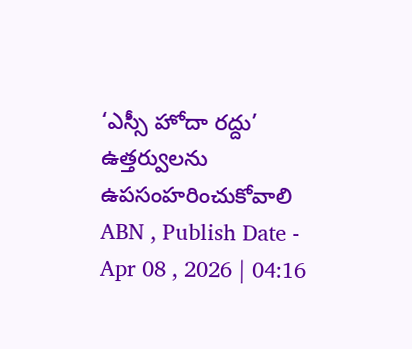‘ఎస్సీ హోదా రద్దు’ ఉత్తర్వులను ఉపసంహరించుకోవాలి
ABN , Publish Date - Apr 08 , 2026 | 04:16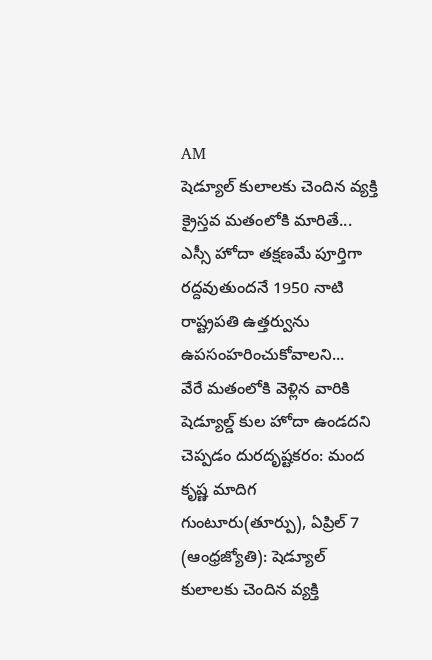AM
షెడ్యూల్ కులాలకు చెందిన వ్యక్తి క్రైస్తవ మతంలోకి మారితే... ఎస్సీ హోదా తక్షణమే పూర్తిగా రద్దవుతుందనే 1950 నాటి రాష్ట్రపతి ఉత్తర్వును ఉపసంహరించుకోవాలని...
వేరే మతంలోకి వెళ్లిన వారికి షెడ్యూల్డ్ కుల హోదా ఉండదని చెప్పడం దురదృష్టకరం: మంద కృష్ణ మాదిగ
గుంటూరు(తూర్పు), ఏప్రిల్ 7 (ఆంధ్రజ్యోతి): షెడ్యూల్ కులాలకు చెందిన వ్యక్తి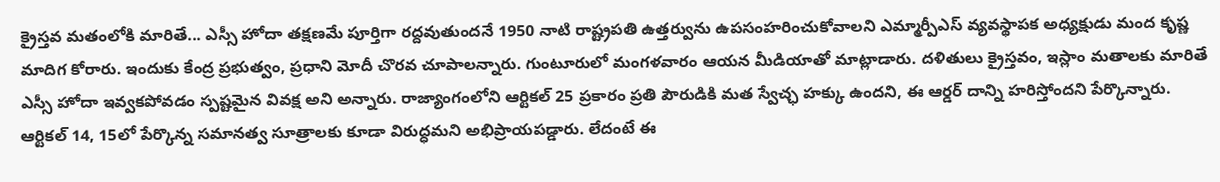క్రైస్తవ మతంలోకి మారితే... ఎస్సీ హోదా తక్షణమే పూర్తిగా రద్దవుతుందనే 1950 నాటి రాష్ట్రపతి ఉత్తర్వును ఉపసంహరించుకోవాలని ఎమ్మార్పీఎస్ వ్యవస్థాపక అధ్యక్షుడు మంద కృష్ణ మాదిగ కోరారు. ఇందుకు కేంద్ర ప్రభుత్వం, ప్రధాని మోదీ చొరవ చూపాలన్నారు. గుంటూరులో మంగళవారం ఆయన మీడియాతో మాట్లాడారు. దళితులు క్రైస్తవం, ఇస్లాం మతాలకు మారితే ఎస్సీ హోదా ఇవ్వకపోవడం స్పష్టమైన వివక్ష అని అన్నారు. రాజ్యాంగంలోని ఆర్టికల్ 25 ప్రకారం ప్రతి పౌరుడికి మత స్వేచ్ఛ హక్కు ఉందని, ఈ ఆర్డర్ దాన్ని హరిస్తోందని పేర్కొన్నారు. ఆర్టికల్ 14, 15లో పేర్కొన్న సమానత్వ సూత్రాలకు కూడా విరుద్ధమని అభిప్రాయపడ్డారు. లేదంటే ఈ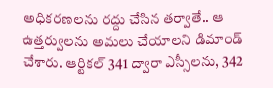అధికరణలను రద్దు చేసిన తర్వాతే.. ఆ ఉత్తర్వులను అమలు చేయాలని డిమాండ్ చేశారు. ఆర్టికల్ 341 ద్వారా ఎస్సీలను, 342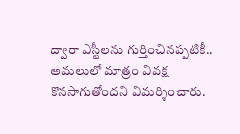ద్వారా ఎస్టీలను గుర్తించినప్పటికీ.. అమలులో మాత్రం వివక్ష కొనసాగుతోందని విమర్శించారు.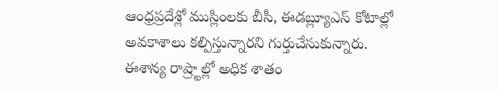ఆంధ్రప్రదేశ్లో ముస్లింలకు బీసీ, ఈడబ్ల్యూఎస్ కోటాల్లో అవకాశాలు కల్పిస్తున్నారని గుర్తుచేసుకున్నారు. ఈశాన్య రాష్ర్టాల్లో అధిక శాతం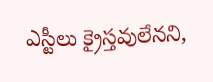ఎస్టీలు క్రైస్తవులేనని,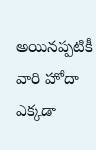అయినప్పటికీ వారి హోదా ఎక్కడా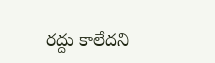రద్దు కాలేదని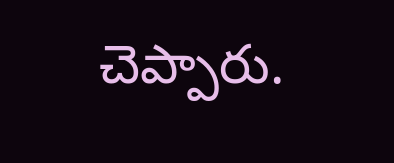చెప్పారు.